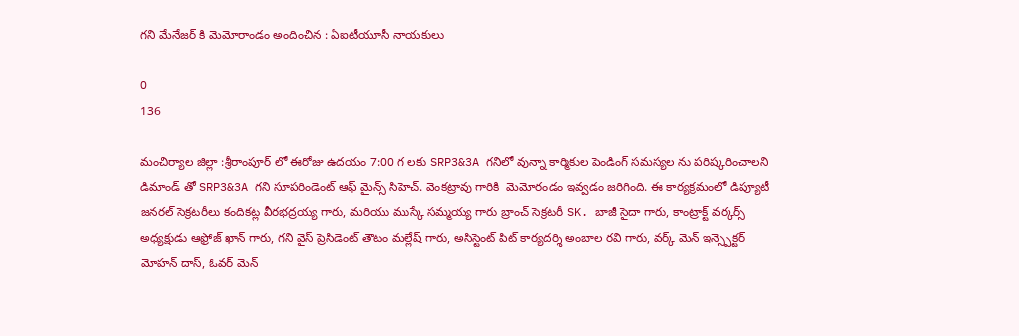గని మేనేజర్ కి మెమోరాండం అందించిన : ఏఐటీయూసీ నాయకులు

0
136

మంచిర్యాల జిల్లా :శ్రీరాంపూర్ లో ఈరోజు ఉదయం 7:00 గ లకు SRP3&3A గనిలో వున్నా కార్మికుల పెండింగ్ సమస్యల ను పరిష్కరించాలని డిమాండ్ తో SRP3&3A గని సూపరిండెంట్ ఆఫ్ మైన్స్ సిహెచ్. వెంకట్రావు గారికి  మెమోరండం ఇవ్వడం జరిగింది. ఈ కార్యక్రమంలో డిప్యూటీ జనరల్ సెక్రటరీలు కందికట్ల వీరభద్రయ్య గారు, మరియు ముస్కే సమ్మయ్య గారు బ్రాంచ్ సెక్రటరీ SK. బాజీ సైదా గారు, కాంట్రాక్ట్ వర్కర్స్ అధ్యక్షుడు ఆఫ్రోజ్ ఖాన్ గారు, గని వైస్ ప్రెసిడెంట్ తౌటం మల్లేష్ గారు, అసిస్టెంట్ పిట్ కార్యదర్శి అంబాల రవి గారు, వర్క్ మెన్ ఇన్స్పెక్టర్ మోహన్ దాస్, ఓవర్ మెన్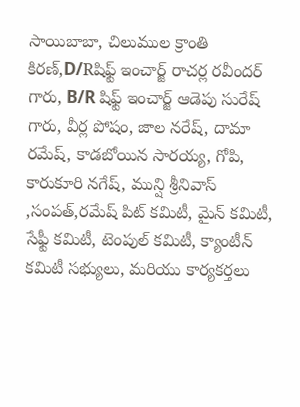సాయిబాబా, చిలుముల క్రాంతి కిరణ్,D/Rషిఫ్ట్ ఇంచార్జ్ రాచర్ల రవీందర్ గారు, B/R షిఫ్ట్ ఇంచార్జ్ ఆడెపు సురేష్ గారు, వీర్ల పోషం, జాల నరేష్, దామా రమేష్, కాడబోయిన సారయ్య, గోపి, కారుకూరి నగేష్, మున్షి శ్రీనివాస్ ,సంపత్,రమేష్ పిట్ కమిటీ, మైన్ కమిటీ, సేఫ్టీ కమిటీ, టెంపుల్ కమిటీ, క్యాంటీన్ కమిటీ సభ్యులు, మరియు కార్యకర్తలు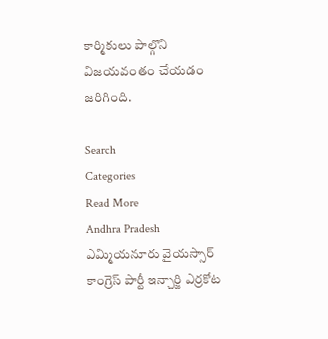కార్మికులు పాల్గొని విజయవంతం చేయడం జరిగింది.

Search
Categories
Read More
Andhra Pradesh
ఎమ్మియనూరు వైయస్సార్ కాంగ్రెస్ పార్టీ ఇన్చార్జి ఎర్రకోట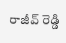రాజీవ్ రెడ్డి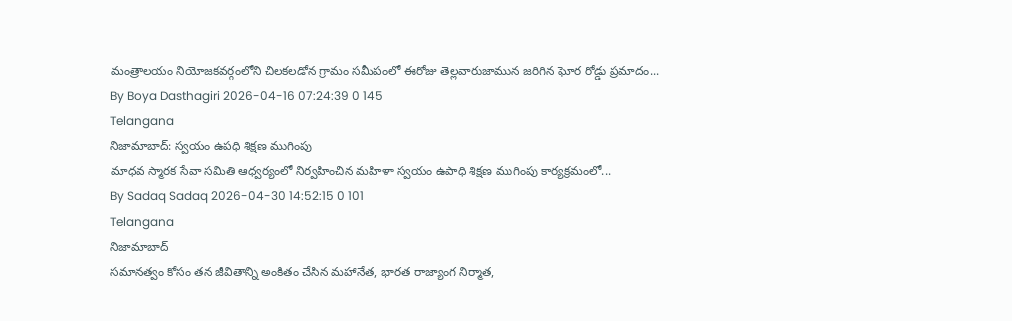మంత్రాలయం నియోజకవర్గంలోని చిలకలడోన గ్రామం సమీపంలో ఈరోజు తెల్లవారుజామున జరిగిన ఘోర రోడ్డు ప్రమాదం...
By Boya Dasthagiri 2026-04-16 07:24:39 0 145
Telangana
నిజామాబాద్: స్వయం ఉపధి శిక్షణ ముగింపు
మాధవ స్మారక సేవా సమితి ఆధ్వర్యంలో నిర్వహించిన మహిళా స్వయం ఉపాధి శిక్షణ ముగింపు కార్యక్రమంలో...
By Sadaq Sadaq 2026-04-30 14:52:15 0 101
Telangana
నిజామాబాద్
సమానత్వం కోసం తన జీవితాన్ని అంకితం చేసిన మహానేత, భారత రాజ్యాంగ నిర్మాత,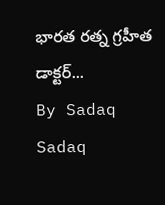భారత రత్న గ్రహీత డాక్టర్...
By Sadaq Sadaq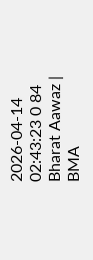2026-04-14 02:43:23 0 84
Bharat Aawaz | BMA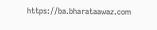https://ba.bharataawaz.com